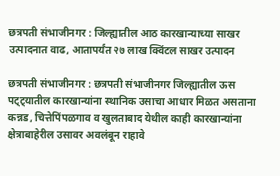छत्रपती संभाजीनगर : जिल्ह्यातील आठ कारखान्याच्या साखर उत्पादनात वाढ, आतापर्यंत २७ लाख क्विंटल साखर उत्पादन

छत्रपती संभाजीनगर : छत्रपती संभाजीनगर जिल्ह्यातील ऊस पट्ट्यातील कारखान्यांना स्थानिक उसाचा आधार मिळत असताना कन्नड, चित्तेपिंपळगाव व खुलताबाद येथील काही कारखान्यांना क्षेत्राबाहेरील उसावर अवलंबून राहावे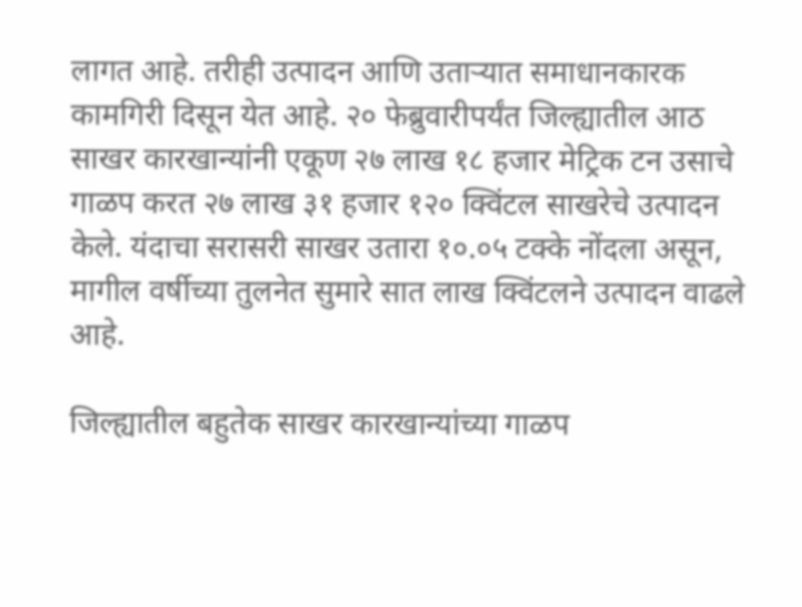लागत आहे. तरीही उत्पादन आणि उताऱ्यात समाधानकारक कामगिरी दिसून येत आहे. २० फेब्रुवारीपर्यंत जिल्ह्यातील आठ साखर कारखान्यांनी एकूण २७ लाख १८ हजार मेट्रिक टन उसाचे गाळप करत २७ लाख ३१ हजार १२० क्विंटल साखरेचे उत्पादन केले. यंदाचा सरासरी साखर उतारा १०.०५ टक्के नोंदला असून, मागील वर्षीच्या तुलनेत सुमारे सात लाख क्विंटलने उत्पादन वाढले आहे.

जिल्ह्यातील बहुतेक साखर कारखान्यांच्या गाळप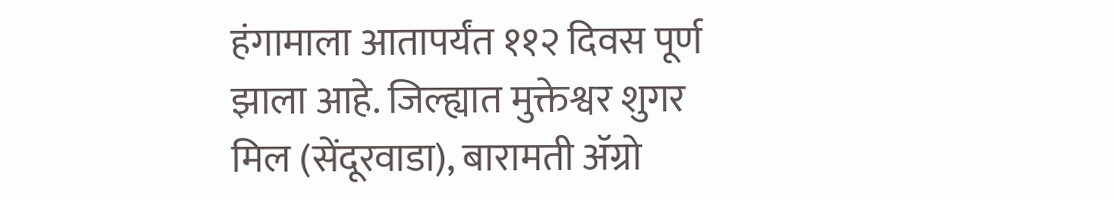हंगामाला आतापर्यंत ११२ दिवस पूर्ण झाला आहे. जिल्ह्यात मुक्तेश्वर शुगर मिल (सेंदूरवाडा), बारामती ॲग्रो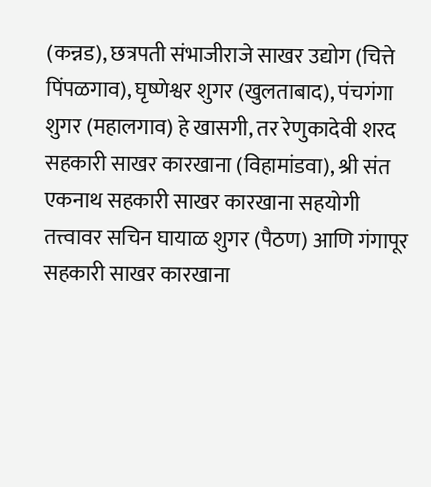(कन्नड), छत्रपती संभाजीराजे साखर उद्योग (चित्ते पिंपळगाव), घृष्णेश्वर शुगर (खुलताबाद), पंचगंगा शुगर (महालगाव) हे खासगी, तर रेणुकादेवी शरद सहकारी साखर कारखाना (विहामांडवा), श्री संत एकनाथ सहकारी साखर कारखाना सहयोगी तत्त्वावर सचिन घायाळ शुगर (पैठण) आणि गंगापूर सहकारी साखर कारखाना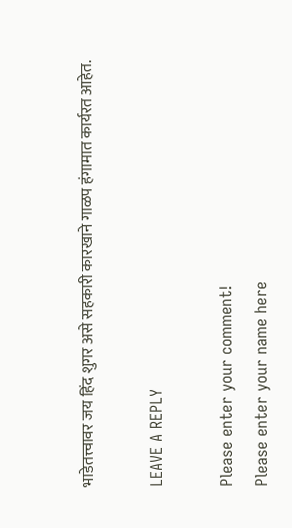भाडेतत्त्वावर जय हिंद शुगर असे सहकारी कारखाने गाळप हंगामात कार्यरत आहेत.

LEAVE A REPLY

Please enter your comment!
Please enter your name here